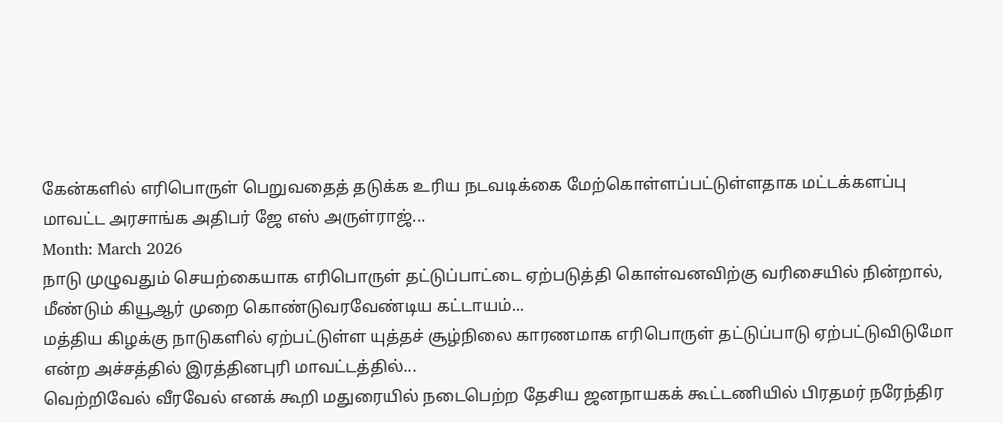கேன்களில் எரிபொருள் பெறுவதைத் தடுக்க உரிய நடவடிக்கை மேற்கொள்ளப்பட்டுள்ளதாக மட்டக்களப்பு மாவட்ட அரசாங்க அதிபர் ஜே எஸ் அருள்ராஜ்...
Month: March 2026
நாடு முழுவதும் செயற்கையாக எரிபொருள் தட்டுப்பாட்டை ஏற்படுத்தி கொள்வனவிற்கு வரிசையில் நின்றால், மீண்டும் கியூஆர் முறை கொண்டுவரவேண்டிய கட்டாயம்...
மத்திய கிழக்கு நாடுகளில் ஏற்பட்டுள்ள யுத்தச் சூழ்நிலை காரணமாக எரிபொருள் தட்டுப்பாடு ஏற்பட்டுவிடுமோ என்ற அச்சத்தில் இரத்தினபுரி மாவட்டத்தில்...
வெற்றிவேல் வீரவேல் எனக் கூறி மதுரையில் நடைபெற்ற தேசிய ஜனநாயகக் கூட்டணியில் பிரதமர் நரேந்திர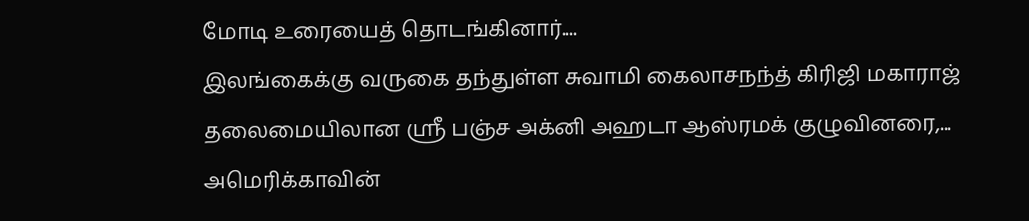மோடி உரையைத் தொடங்கினார்....
இலங்கைக்கு வருகை தந்துள்ள சுவாமி கைலாசநந்த் கிரிஜி மகாராஜ் தலைமையிலான ஸ்ரீ பஞ்ச அக்னி அஹடா ஆஸ்ரமக் குழுவினரை,...
அமெரிக்காவின்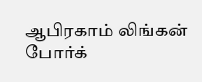ஆபிரகாம் லிங்கன் போர்க்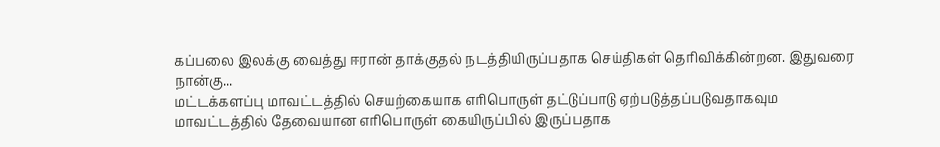கப்பலை இலக்கு வைத்து ஈரான் தாக்குதல் நடத்தியிருப்பதாக செய்திகள் தெரிவிக்கின்றன. இதுவரை நான்கு...
மட்டக்களப்பு மாவட்டத்தில் செயற்கையாக எரிபொருள் தட்டுப்பாடு ஏற்படுத்தப்படுவதாகவும மாவட்டத்தில் தேவையான எரிபொருள் கையிருப்பில் இருப்பதாக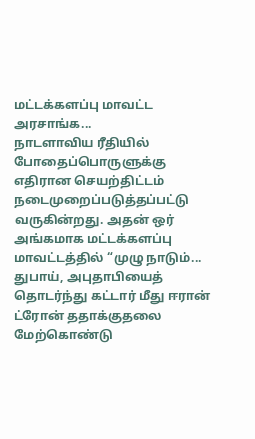மட்டக்களப்பு மாவட்ட அரசாங்க...
நாடளாவிய ரீதியில் போதைப்பொருளுக்கு எதிரான செயற்திட்டம் நடைமுறைப்படுத்தப்பட்டு வருகின்றது. அதன் ஒர் அங்கமாக மட்டக்களப்பு மாவட்டத்தில் “முழு நாடும்...
துபாய், அபுதாபியைத் தொடர்ந்து கட்டார் மீது ஈரான் ட்ரோன் ததாக்குதலை மேற்கொண்டு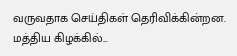வருவதாக செய்திகள் தெரிவிக்கின்றன. மத்திய கிழக்கில்...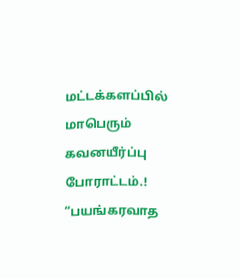மட்டக்களப்பில் மாபெரும் கவனயீர்ப்பு போராட்டம்.! “பயங்கரவாத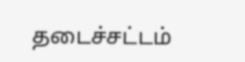தடைச்சட்டம்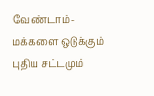வேண்டாம்-மக்களை ஒடுக்கும் புதிய சட்டமும்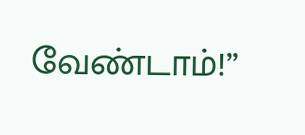வேண்டாம்!”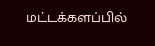மட்டக்களப்பில்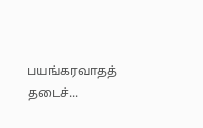பயங்கரவாதத் தடைச்...